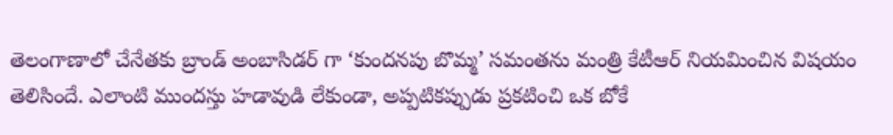తెలంగాణాలో చేనేతకు బ్రాండ్ అంబాసిడర్ గా ‘కుందనపు బొమ్మ’ సమంతను మంత్రి కేటీఆర్ నియమించిన విషయం తెలిసిందే. ఎలాంటి ముందస్తు హడావుడి లేకుండా, అప్పటికప్పుడు ప్రకటించి ఒక బోకే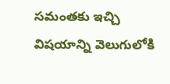సమంతకు ఇచ్చి విషయాన్ని వెలుగులోకి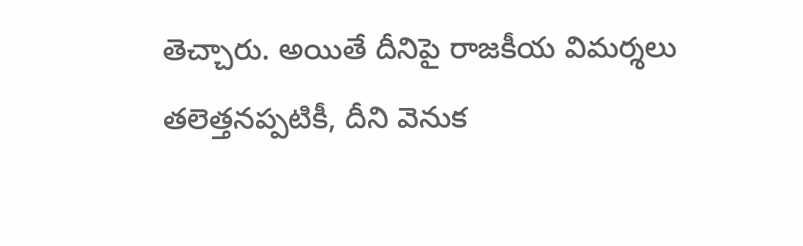తెచ్చారు. అయితే దీనిపై రాజకీయ విమర్శలు తలెత్తనప్పటికీ, దీని వెనుక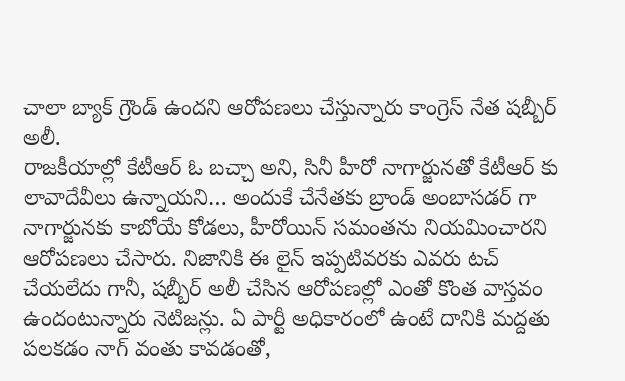చాలా బ్యాక్ గ్రౌండ్ ఉందని ఆరోపణలు చేస్తున్నారు కాంగ్రెస్ నేత షబ్బీర్ అలీ.
రాజకీయాల్లో కేటీఆర్ ఓ బచ్చా అని, సినీ హీరో నాగార్జునతో కేటీఆర్ కు లావాదేవీలు ఉన్నాయని… అందుకే చేనేతకు బ్రాండ్ అంబాసడర్ గా నాగార్జునకు కాబోయే కోడలు, హీరోయిన్ సమంతను నియమించారని ఆరోపణలు చేసారు. నిజానికి ఈ లైన్ ఇప్పటివరకు ఎవరు టచ్ చేయలేదు గానీ, షబ్బీర్ అలీ చేసిన ఆరోపణల్లో ఎంతో కొంత వాస్తవం ఉందంటున్నారు నెటిజన్లు. ఏ పార్టీ అధికారంలో ఉంటే దానికి మద్దతు పలకడం నాగ్ వంతు కావడంతో,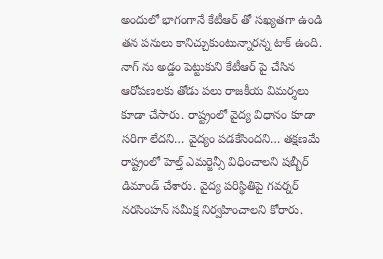అందులో భాగంగానే కేటీఆర్ తో సఖ్యతగా ఉండి తన పనులు కానిచ్చుకుంటున్నారన్న టాక్ ఉంది.
నాగ్ ను అడ్డం పెట్టుకుని కేటీఆర్ పై చేసిన ఆరోపణలకు తోడు పలు రాజకీయ విమర్శలు కూడా చేసారు. రాష్ట్రంలో వైద్య విధానం కూడా సరిగా లేదని… వైద్యం పడకేసిందని… తక్షణమే రాష్ట్రంలో హెల్త్ ఎమర్జెన్సీ విధించాలని షబ్బీర్ డిమాండ్ చేశారు. వైద్య పరిస్థితిపై గవర్నర్ నరసింహన్ సమీక్ష నిర్వహించాలని కోరారు.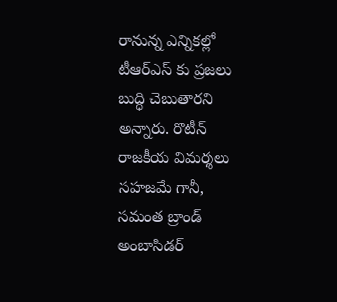రానున్న ఎన్నికల్లో టీఆర్ఎస్ కు ప్రజలు బుద్ధి చెబుతారని అన్నారు. రొటీన్ రాజకీయ విమర్శలు సహజమే గానీ, సమంత బ్రాండ్ అంబాసిడర్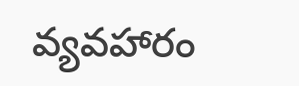వ్యవహారం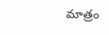మాత్రం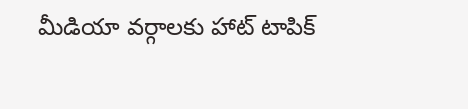మీడియా వర్గాలకు హాట్ టాపిక్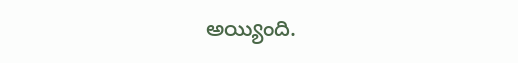అయ్యింది.